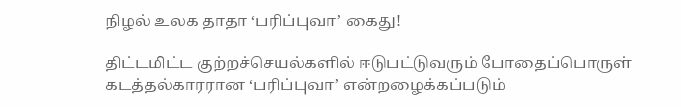நிழல் உலக தாதா ‘பரிப்புவா’ கைது!

திட்டமிட்ட குற்றச்செயல்களில் ஈடுபட்டுவரும் போதைப்பொருள் கடத்தல்காரரான ‘பரிப்புவா’ என்றழைக்கப்படும்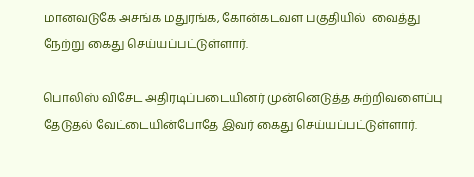மானவடுகே அசங்க மதுரங்க, கோன்கடவள பகுதியில்  வைத்து நேற்று கைது செய்யப்பட்டுள்ளார்.

பொலிஸ் விசேட அதிரடிப்படையினர் முன்னெடுத்த சுற்றிவளைப்பு தேடுதல் வேட்டையின்போதே இவர் கைது செய்யப்பட்டுள்ளார்.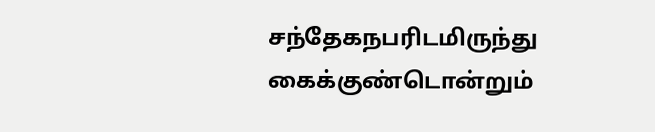சந்தேகநபரிடமிருந்து கைக்குண்டொன்றும்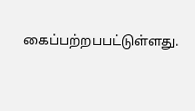கைப்பற்றபபட்டுள்ளது.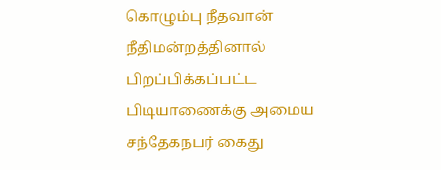கொழும்பு நீதவான் நீதிமன்றத்தினால் பிறப்பிக்கப்பட்ட பிடியாணைக்கு அமைய சந்தேகநபர் கைது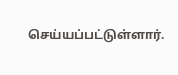செய்யப்பட்டுள்ளார்.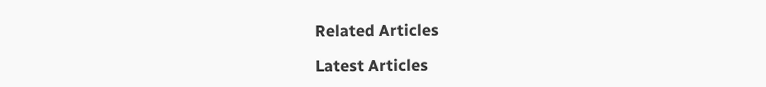Related Articles

Latest Articles